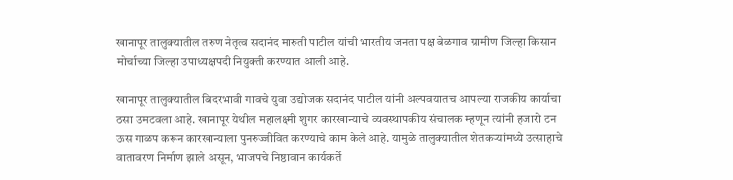खानापूर तालुक्यातील तरुण नेतृत्व सदानंद मारुती पाटील यांची भारतीय जनता पक्ष बेळगाव ग्रामीण जिल्हा किसान मोर्चाच्या जिल्हा उपाध्यक्षपदी नियुक्ती करण्यात आली आहे.

खानापूर तालुक्यातील बिदरभावी गावचे युवा उद्योजक सदानंद पाटील यांनी अल्पवयातच आपल्या राजकीय कार्याचा ठसा उमटवला आहे. खानापूर येथील महालक्ष्मी शुगर कारखान्याचे व्यवस्थापकीय संचालक म्हणून त्यांनी हजारो टन ऊस गाळप करून कारखान्याला पुनरुज्जीवित करण्याचे काम केले आहे. यामुळे तालुक्यातील शेतकऱ्यांमध्ये उत्साहाचे वातावरण निर्माण झाले असून, भाजपचे निष्ठावान कार्यकर्ते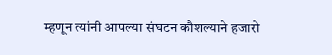म्हणून त्यांनी आपल्या संघटन कौशल्याने हजारो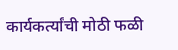कार्यकर्त्यांची मोठी फळी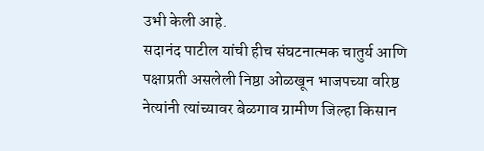उभी केली आहे.
सदानंद पाटील यांची हीच संघटनात्मक चातुर्य आणि पक्षाप्रती असलेली निष्ठा ओळखून भाजपच्या वरिष्ठ नेत्यांनी त्यांच्यावर बेळगाव ग्रामीण जिल्हा किसान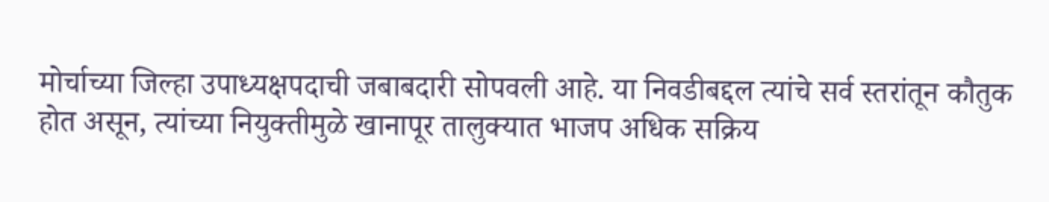मोर्चाच्या जिल्हा उपाध्यक्षपदाची जबाबदारी सोपवली आहे. या निवडीबद्दल त्यांचे सर्व स्तरांतून कौतुक होत असून, त्यांच्या नियुक्तीमुळे खानापूर तालुक्यात भाजप अधिक सक्रिय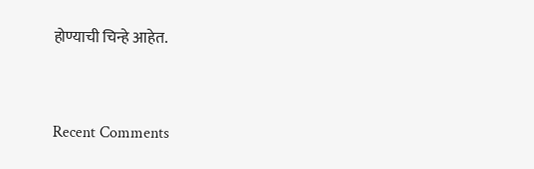होण्याची चिन्हे आहेत.


Recent Comments